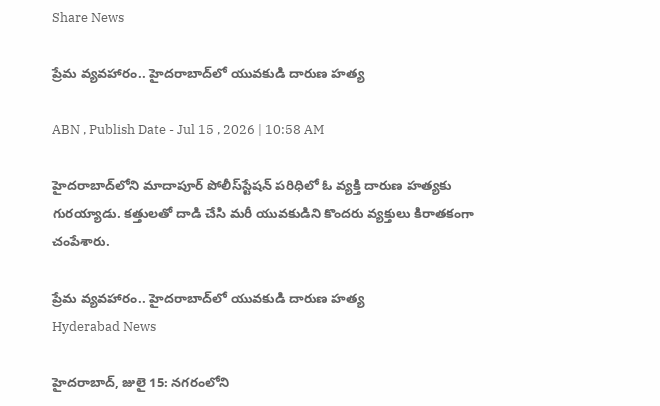Share News

ప్రేమ వ్యవహారం.. హైదరాబాద్‌లో యువకుడి దారుణ హత్య

ABN , Publish Date - Jul 15 , 2026 | 10:58 AM

హైదరాబాద్‌లోని మాదాపూర్ పోలీస్‌స్టేషన్‌ పరిధిలో ఓ వ్యక్తి దారుణ హత్యకు గురయ్యాడు. కత్తులతో దాడి చేసి మరీ యువకుడిని కొందరు వ్యక్తులు కిరాతకంగా చంపేశారు.

ప్రేమ వ్యవహారం.. హైదరాబాద్‌లో యువకుడి దారుణ హత్య
Hyderabad News

హైదరాబాద్, జులై 15: నగరంలోని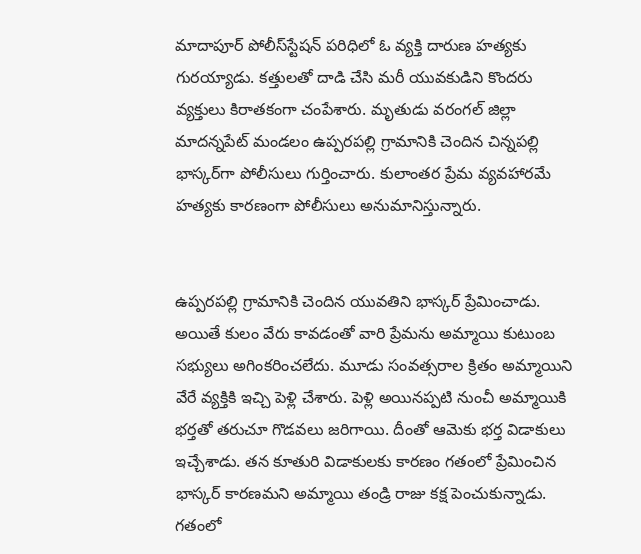మాదాపూర్ పోలీస్‌స్టేషన్‌ పరిధిలో ఓ వ్యక్తి దారుణ హత్యకు గురయ్యాడు. కత్తులతో దాడి చేసి మరీ యువకుడిని కొందరు వ్యక్తులు కిరాతకంగా చంపేశారు. మృతుడు వరంగల్ జిల్లా మాదన్నపేట్ మండలం ఉప్పరపల్లి గ్రామానికి చెందిన చిన్నపల్లి భాస్కర్‌గా పోలీసులు గుర్తించారు. కులాంతర ప్రేమ వ్యవహారమే హత్యకు కారణంగా పోలీసులు అనుమానిస్తున్నారు.


ఉప్పరపల్లి గ్రామానికి చెందిన యువతిని భాస్కర్ ప్రేమించాడు. అయితే కులం వేరు కావడంతో వారి ప్రేమను అమ్మాయి కుటుంబ సభ్యులు అగింకరించలేదు. మూడు సంవత్సరాల క్రితం అమ్మాయిని వేరే వ్యక్తికి ఇచ్చి పెళ్లి చేశారు. పెళ్లి అయినప్పటి నుంచీ అమ్మాయికి భర్తతో తరుచూ గొడవలు జరిగాయి. దీంతో ఆమెకు భర్త విడాకులు ఇచ్చేశాడు. తన కూతురి విడాకులకు కారణం గతంలో ప్రేమించిన భాస్కర్ కారణమని అమ్మాయి తండ్రి రాజు కక్ష పెంచుకున్నాడు. గతంలో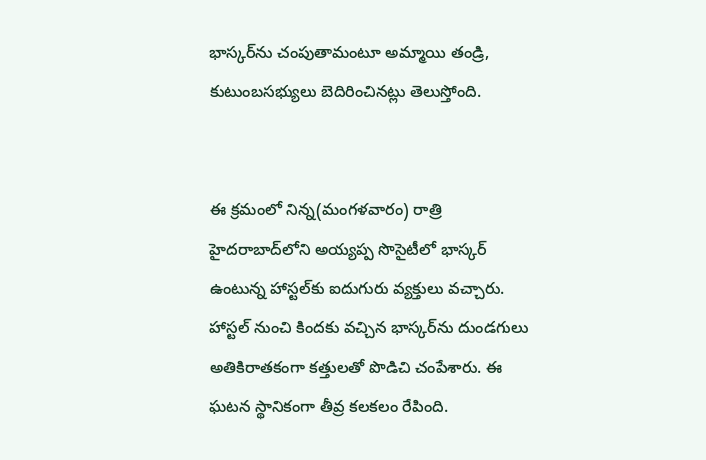భాస్కర్‌ను చంపుతామంటూ అమ్మాయి తండ్రి, కుటుంబసభ్యులు బెదిరించినట్లు తెలుస్తోంది.


ఈ క్రమంలో నిన్న(మంగళవారం) రాత్రి హైదరాబాద్‌లోని అయ్యప్ప సొసైటీలో భాస్కర్ ఉంటున్న హాస్టల్‌కు ఐదుగురు వ్యక్తులు వచ్చారు. హాస్టల్‌ నుంచి కిందకు వచ్చిన భాస్కర్‌ను దుండగులు అతికిరాతకంగా కత్తులతో పొడిచి చంపేశారు. ఈ ఘటన స్థానికంగా తీవ్ర కలకలం రేపింది.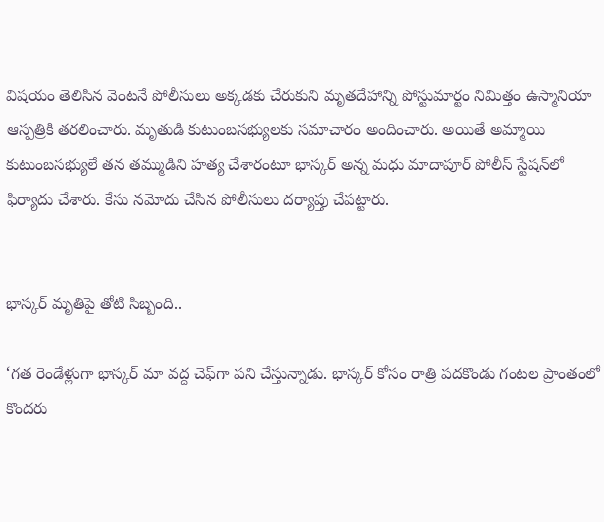విషయం తెలిసిన వెంటనే పోలీసులు అక్కడకు చేరుకుని మృతదేహాన్ని పోస్టుమార్టం నిమిత్తం ఉస్మానియా ఆస్పత్రికి తరలించారు. మృతుడి కుటుంబసభ్యులకు సమాచారం అందించారు. అయితే అమ్మాయి కుటుంబసభ్యులే తన తమ్ముడిని హత్య చేశారంటూ భాస్కర్ అన్న మధు మాదాపూర్ పోలీస్‌ స్టేషన్‌లో ఫిర్యాదు చేశారు. కేసు నమోదు చేసిన పోలీసులు దర్యాప్తు చేపట్టారు.


భాస్కర్ మృతిపై తోటి సిబ్బంది..

‘గత రెండేళ్లుగా భాస్కర్ మా వద్ద చెఫ్‌గా పని చేస్తున్నాడు. భాస్కర్ కోసం రాత్రి పదకొండు గంటల ప్రాంతంలో కొందరు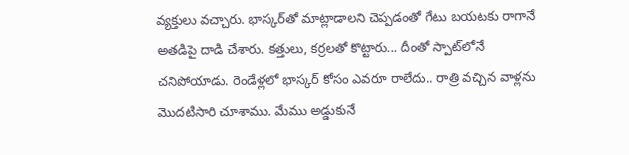వ్యక్తులు వచ్చారు. భాస్కర్‌తో మాట్లాడాలని చెప్పడంతో గేటు బయటకు రాగానే అతడిపై దాడి చేశారు. కత్తులు, కర్రలతో కొట్టారు... దీంతో స్పాట్‌లోనే చనిపోయాడు. రెండేళ్లలో భాస్కర్ కోసం ఎవరూ రాలేదు.. రాత్రి వచ్చిన వాళ్లను మొదటిసారి చూశాము. మేము అడ్డుకునే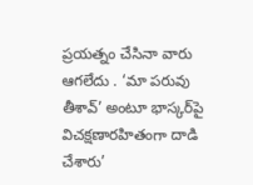ప్రయత్నం చేసినా వారు ఆగలేదు . ‘మా పరువు తీశావ్’ అంటూ భాస్కర్‌పై విచక్షణారహితంగా దాడి చేశారు’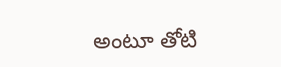అంటూ తోటి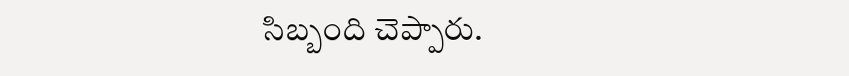సిబ్బంది చెప్పారు.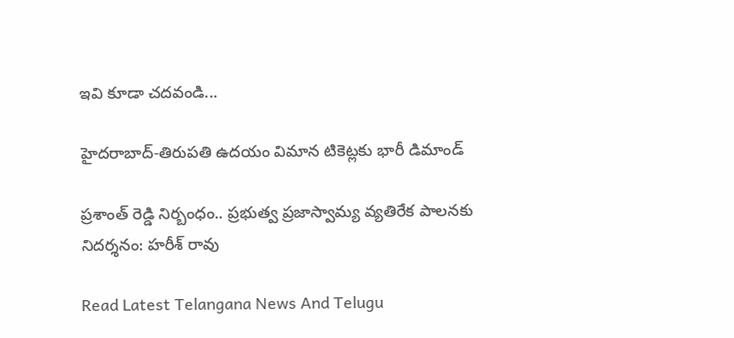ఇవి కూడా చదవండి...

హైదరాబాద్‌-తిరుపతి ఉదయం విమాన టికెట్లకు భారీ డిమాండ్

ప్రశాంత్ రెడ్డి నిర్బంధం.. ప్రభుత్వ ప్రజాస్వామ్య వ్యతిరేక పాలనకు నిదర్శనం: హరీశ్ రావు

Read Latest Telangana News And Telugu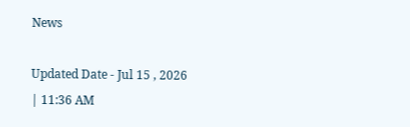News

Updated Date - Jul 15 , 2026 | 11:36 AM